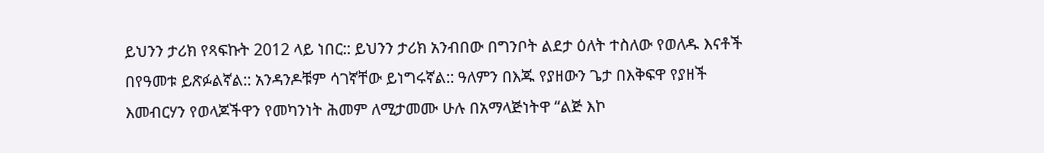ይህንን ታሪክ የጻፍኩት 2012 ላይ ነበር:: ይህንን ታሪክ አንብበው በግንቦት ልደታ ዕለት ተስለው የወለዱ እናቶች በየዓመቱ ይጽፉልኛል:: አንዳንዶቹም ሳገኛቸው ይነግሩኛል:: ዓለምን በእጁ የያዘውን ጌታ በእቅፍዋ የያዘች እመብርሃን የወላጆችዋን የመካንነት ሕመም ለሚታመሙ ሁሉ በአማላጅነትዋ “ልጅ እኮ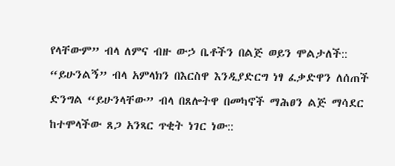የላቸውም” ብላ ለምና ብዙ ውኃ ቤቶችን በልጅ ወይን ሞልታለች:: “ይሁንልኝ” ብላ አምላክን በእርስዋ እንዲያድርግ ነፃ ፈቃድዋን ለሰጠች ድንግል “ይሁንላቸው” ብላ በጸሎትዋ በመካኖች ማሕፀን ልጅ ማሳደር ከተሞላችው ጸጋ አንጻር ጥቂት ነገር ነው::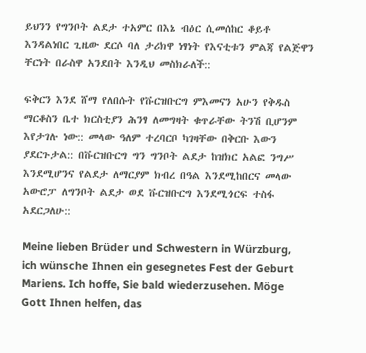ይህንን የግንቦት ልደታ ተአምር በእኔ ብዕር ሲመሰከር ቆይቶ እንዳልነበር ጊዜው ደርሶ ባለ ታሪክዋ ነፃነት የእናቲቱን ምልጃ የልጅዋን ቸርነት በራስዋ አንደበት እንዲህ መስክራለች::

ፍቅርን እንደ ሸማ የለበሱት የቩርዝቡርግ ምእመናን አሁን የቅዱስ ማርቆስን ቤተ ክርስቲያን ሕንፃ ለመግዛት ቁጥራቸው ትንሽ ቢሆንም እየታገሉ ነው:: መላው ዓለም ተረባርቦ ካገዛቸው በቅርቡ እውን ያደርጉታል:: በቩርዝቡርግ ግን ግንቦት ልደታ ከዝክር አልፎ ንግሥ እንደሚሆንና የልደታ ለማርያም ክብረ በዓል እንደሚከበርና መላው አውሮፓ ለግንቦት ልደታ ወደ ቩርዝቡርግ እንደሚጎርፍ ተስፋ አደርጋለሁ::

Meine lieben Brüder und Schwestern in Würzburg, ich wünsche Ihnen ein gesegnetes Fest der Geburt Mariens. Ich hoffe, Sie bald wiederzusehen. Möge Gott Ihnen helfen, das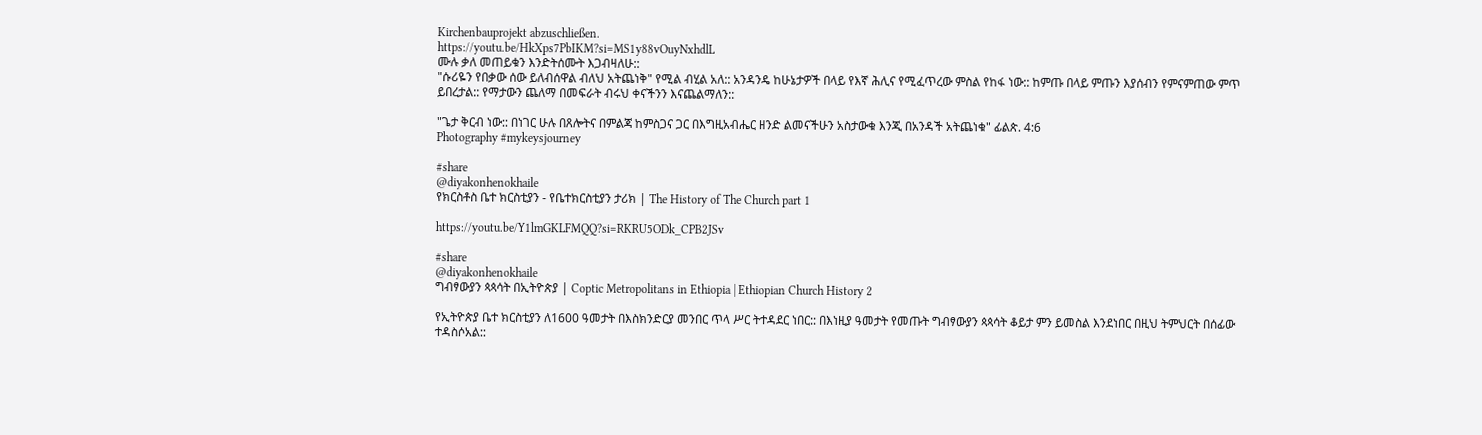Kirchenbauprojekt abzuschließen.
https://youtu.be/HkXps7PbIKM?si=MS1y88vOuyNxhdlL
ሙሉ ቃለ መጠይቁን እንድትሰሙት እጋብዛለሁ::
"ሱሪዬን የበቃው ሰው ይለብሰዋል ብለህ አትጨነቅ" የሚል ብሂል አለ:: አንዳንዴ ከሁኔታዎች በላይ የእኛ ሕሊና የሚፈጥረው ምስል የከፋ ነው:: ከምጡ በላይ ምጡን እያሰብን የምናምጠው ምጥ ይበረታል:: የማታውን ጨለማ በመፍራት ብሩህ ቀናችንን እናጨልማለን::

"ጌታ ቅርብ ነው:: በነገር ሁሉ በጸሎትና በምልጃ ከምስጋና ጋር በእግዚአብሔር ዘንድ ልመናችሁን አስታውቁ እንጂ በአንዳች አትጨነቁ" ፊልጵ. 4:6
Photography #mykeysjourney

#share
@diyakonhenokhaile
የክርስቶስ ቤተ ክርስቲያን - የቤተክርስቲያን ታሪክ | The History of The Church part 1

https://youtu.be/Y1lmGKLFMQQ?si=RKRU5ODk_CPB2JSv

#share
@diyakonhenokhaile
ግብፃውያን ጳጳሳት በኢትዮጵያ | Coptic Metropolitans in Ethiopia | Ethiopian Church History 2

የኢትዮጵያ ቤተ ክርስቲያን ለ1600 ዓመታት በእስክንድርያ መንበር ጥላ ሥር ትተዳደር ነበር:: በእነዚያ ዓመታት የመጡት ግብፃውያን ጳጳሳት ቆይታ ምን ይመስል እንደነበር በዚህ ትምህርት በሰፊው ተዳስሶአል::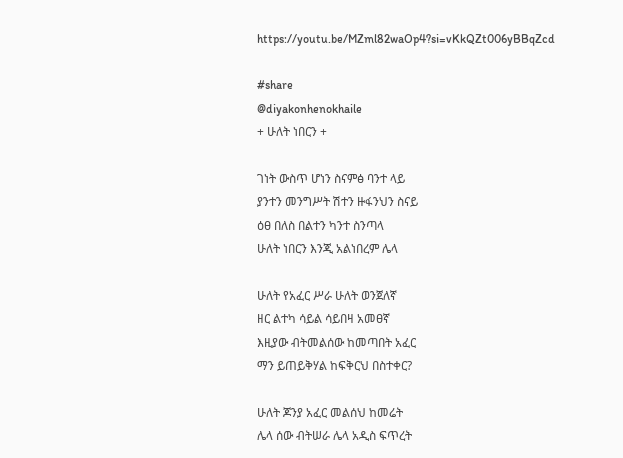https://youtu.be/MZml82waOp4?si=vKkQZt006yBBqZcd

#share
@diyakonhenokhaile
+ ሁለት ነበርን +

ገነት ውስጥ ሆነን ስናምፅ ባንተ ላይ
ያንተን መንግሥት ሽተን ዙፋንህን ስናይ
ዕፀ በለስ በልተን ካንተ ስንጣላ
ሁለት ነበርን እንጂ አልነበረም ሌላ

ሁለት የአፈር ሥራ ሁለት ወንጀለኛ
ዘር ልተካ ሳይል ሳይበዛ አመፀኛ
እዚያው ብትመልሰው ከመጣበት አፈር
ማን ይጠይቅሃል ከፍቅርህ በስተቀር?

ሁለት ጆንያ አፈር መልሰህ ከመሬት
ሌላ ሰው ብትሠራ ሌላ አዲስ ፍጥረት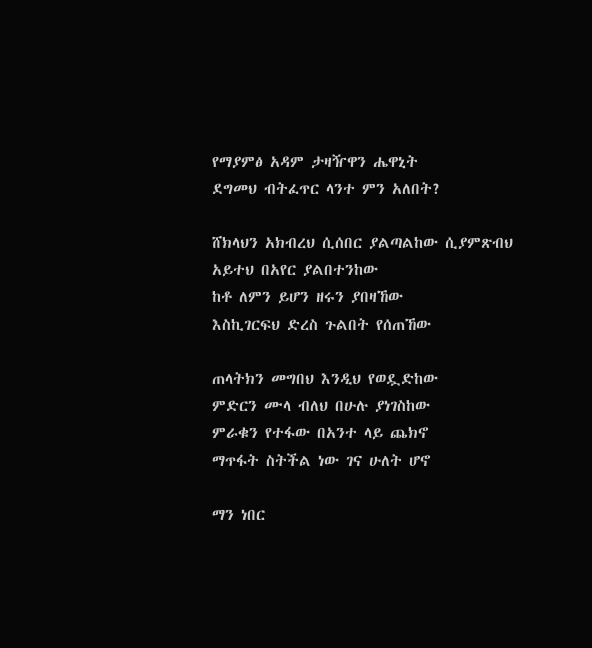የማያምፅ አዳም ታዛዥዋን ሔዋኒት
ደግመህ ብትፈጥር ላንተ ምን አለበት?

ሸክላህን አክብረህ ሲሰበር ያልጣልከው ሲያምጽብህ አይተህ በአየር ያልበተንከው
ከቶ ለምን ይሆን ዘሩን ያበዛኸው
እስኪገርፍህ ድረስ ጉልበት የሰጠኸው

ጠላትክን መግበህ እንዲህ የወዷድከው
ምድርን ሙላ ብለህ በሁሉ ያነገስከው
ምራቁን የተፋው በአንተ ላይ ጨክኖ
ማጥፋት ስትችል ነው ገና ሁለት ሆኖ

ማን ነበር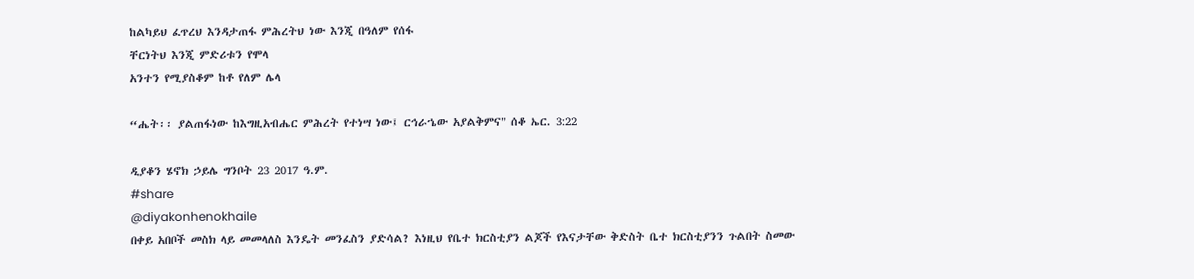ከልካይህ ፈጥረህ እንዳታጠፋ ምሕረትህ ነው እንጂ በዓለም የሰፋ
ቸርነትህ እንጂ ምድሪቱን የሞላ
አንተን የሚያስቆም ከቶ የለም ሌላ

“ሔት፡፡ ያልጠፋነው ከእግዚአብሔር ምሕረት የተነሣ ነው፤ ርኅራኄው አያልቅምና" ሰቆ ኤር. 3:22

ዲያቆን ሄኖክ ኃይሌ ግንቦት 23 2017 ዓ.ም.
#share
@diyakonhenokhaile
በቀይ አበቦች መስክ ላይ መመላለስ እንዴት መንፈስን ያድሳል? እነዚህ የቤተ ክርስቲያን ልጆች የእናታቸው ቅድስት ቤተ ክርስቲያንን ጉልበት ስመው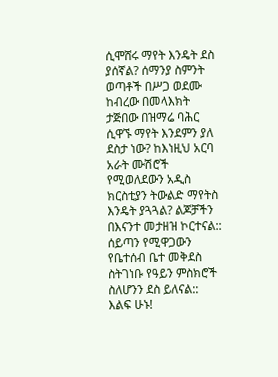ሲሞሸሩ ማየት እንዴት ደስ ያሰኛል? ሰማንያ ስምንት ወጣቶች በሥጋ ወደሙ ከብረው በመላእክት ታጅበው በዝማሬ ባሕር ሲዋኙ ማየት እንደምን ያለ ደስታ ነው? ከእነዚህ አርባ አራት ሙሽሮች የሚወለደውን አዲስ ክርስቲያን ትውልድ ማየትስ እንዴት ያጓጓል? ልጆቻችን በእናንተ መታዘዝ ኮርተናል:: ሰይጣን የሚዋጋውን የቤተሰብ ቤተ መቅደስ ስትገነቡ የዓይን ምስክሮች ስለሆንን ደስ ይለናል:: እልፍ ሁኑ!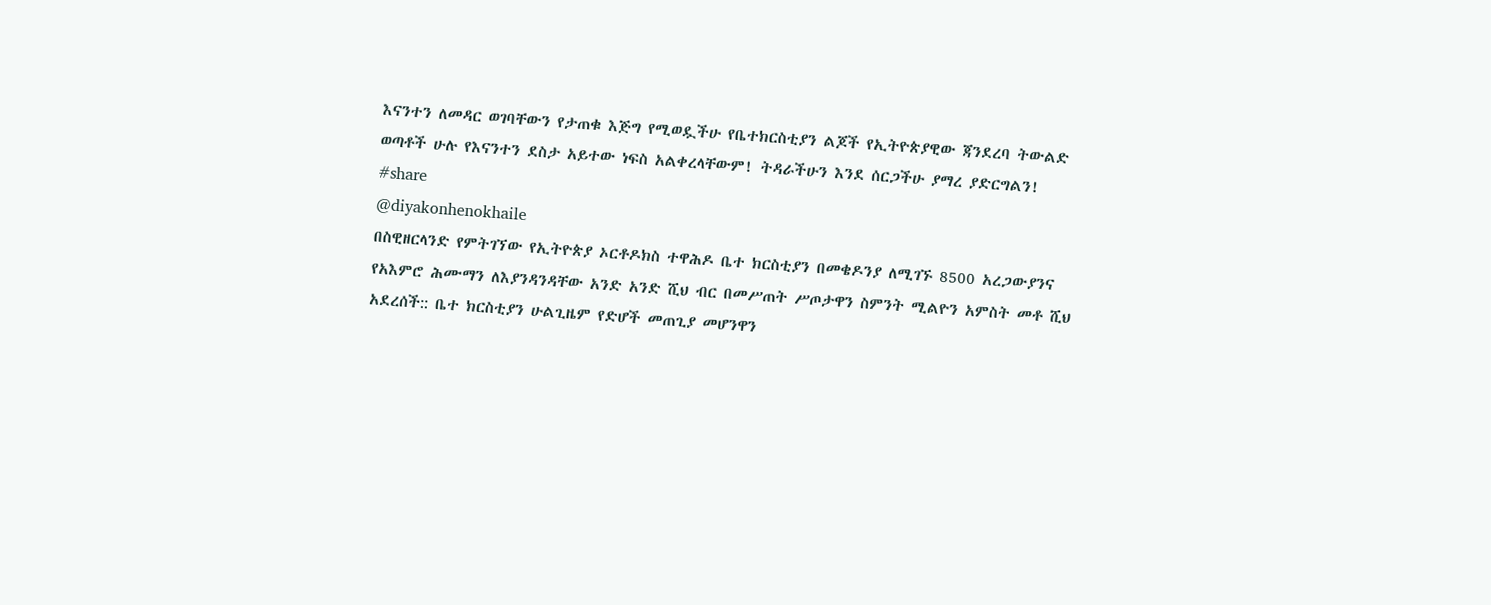እናንተን ለመዳር ወገባቸውን የታጠቁ እጅግ የሚወዷችሁ የቤተክርስቲያን ልጆች የኢትዮጵያዊው ጃንደረባ ትውልድ ወጣቶች ሁሉ የእናንተን ደስታ አይተው ነፍስ አልቀረላቸውም! ትዳራችሁን እንደ ሰርጋችሁ ያማረ ያድርግልን!
#share
@diyakonhenokhaile
በስዊዘርላንድ የምትገኘው የኢትዮጵያ ኦርቶዶክስ ተዋሕዶ ቤተ ክርስቲያን በመቄዶንያ ለሚገኙ 8500 አረጋውያንና የአእምሮ ሕሙማን ለእያንዳንዳቸው አንድ አንድ ሺህ ብር በመሥጠት ሥጦታዋን ስምንት ሚልዮን አምስት መቶ ሺህ አደረሰች:: ቤተ ክርስቲያን ሁልጊዜም የድሆች መጠጊያ መሆንዋን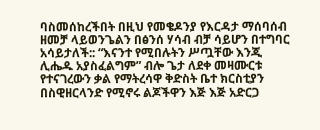ባስመሰከረችበት በዚህ የመቄዶንያ የእርዳታ ማሰባሰብ ዘመቻ ላይወንጌልን በፅንሰ ሃሳብ ብቻ ሳይሆን በተግባር አሳይታለች:: “እናንተ የሚበሉትን ሥጧቸው እንጂ ሊሔዱ አያስፈልግም” ብሎ ጌታ ለደቀ መዛሙርቱ የተናገረውን ቃል የማትረሳዋ ቅድስት ቤተ ክርስቲያን በስዊዘርላንድ የሚኖሩ ልጆችዋን እጅ እጅ አድርጋ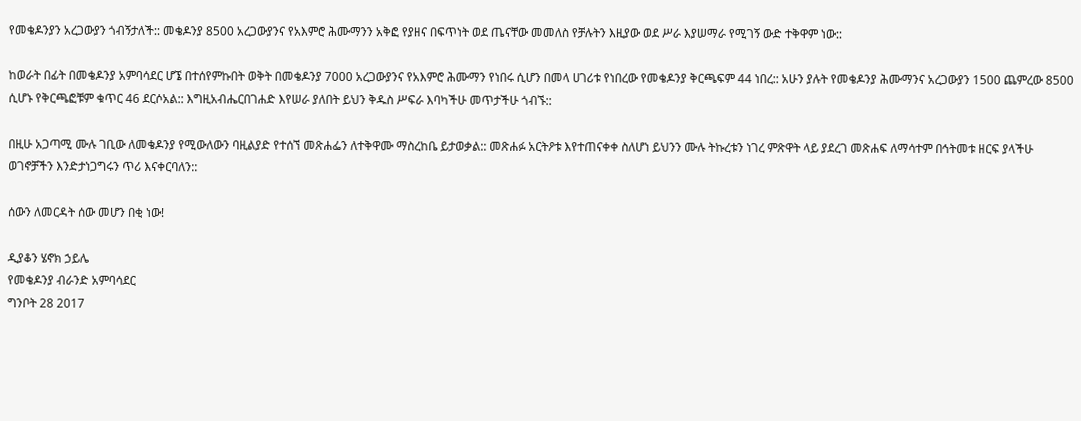የመቄዶንያን አረጋውያን ጎብኝታለች:: መቄዶንያ 8500 አረጋውያንና የአእምሮ ሕሙማንን አቅፎ የያዘና በፍጥነት ወደ ጤናቸው መመለስ የቻሉትን እዚያው ወደ ሥራ እያሠማራ የሚገኝ ውድ ተቅዋም ነው::

ከወራት በፊት በመቄዶንያ አምባሳደር ሆኜ በተሰየምኩበት ወቅት በመቄዶንያ 7000 አረጋውያንና የአእምሮ ሕሙማን የነበሩ ሲሆን በመላ ሀገሪቱ የነበረው የመቄዶንያ ቅርጫፍም 44 ነበረ:: አሁን ያሉት የመቄዶንያ ሕሙማንና አረጋውያን 1500 ጨምረው 8500 ሲሆኑ የቅርጫፎቹም ቁጥር 46 ደርሶአል:: እግዚአብሔርበገሐድ እየሠራ ያለበት ይህን ቅዱስ ሥፍራ እባካችሁ መጥታችሁ ጎብኙ::

በዚሁ አጋጣሚ ሙሉ ገቢው ለመቄዶንያ የሚውለውን ባዚልያድ የተሰኘ መጽሐፌን ለተቅዋሙ ማስረከቤ ይታወቃል:: መጽሐፉ አርትዖቱ እየተጠናቀቀ ስለሆነ ይህንን ሙሉ ትኩረቱን ነገረ ምጽዋት ላይ ያደረገ መጽሐፍ ለማሳተም በኅትመቱ ዘርፍ ያላችሁ ወገኖቻችን እንድታነጋግሩን ጥሪ እናቀርባለን::

ሰውን ለመርዳት ሰው መሆን በቂ ነው!

ዲያቆን ሄኖክ ኃይሌ
የመቄዶንያ ብራንድ አምባሳደር
ግንቦት 28 2017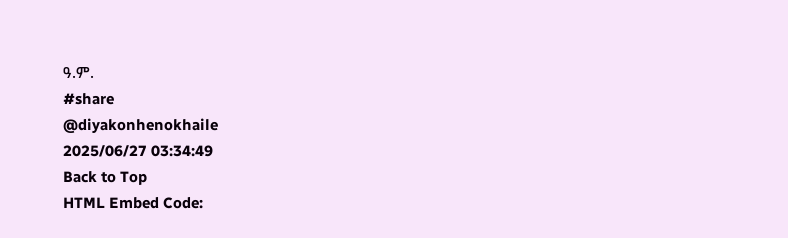ዓ.ም.
#share
@diyakonhenokhaile
2025/06/27 03:34:49
Back to Top
HTML Embed Code: